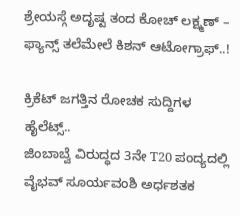ಶ್ರೇಯಸ್ಗೆ ಅದೃಷ್ಟ ತಂದ ಕೋಚ್ ಲಕ್ಷ್ಮಣ್ – ಫ್ಯಾನ್ಸ್ ತಲೆಮೇಲೆ ಕಿಶನ್ ಆಟೋಗ್ರಾಫ್..!

ಕ್ರಿಕೆಟ್ ಜಗತ್ತಿನ ರೋಚಕ ಸುದ್ದಿಗಳ ಹೈಲೆಟ್ಸ್..
ಜಿಂಬಾಬ್ವೆ ವಿರುದ್ಧದ 3ನೇ T20 ಪಂದ್ಯದಲ್ಲಿ ವೈಭವ್ ಸೂರ್ಯವಂಶಿ ಅರ್ಧಶತಕ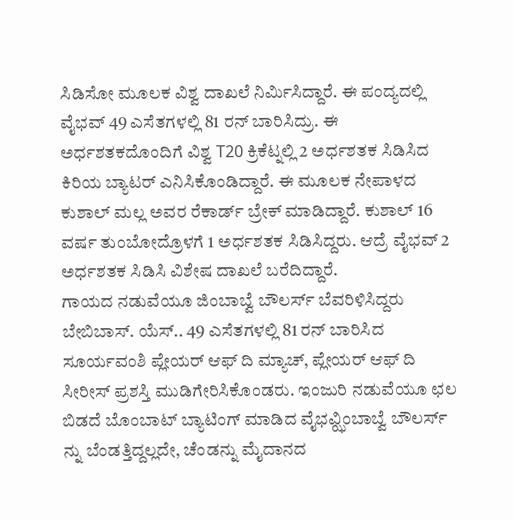ಸಿಡಿಸೋ ಮೂಲಕ ವಿಶ್ವ ದಾಖಲೆ ನಿರ್ಮಿಸಿದ್ದಾರೆ. ಈ ಪಂದ್ಯದಲ್ಲಿ ವೈಭವ್ 49 ಎಸೆತಗಳಲ್ಲಿ 81 ರನ್ ಬಾರಿಸಿದ್ರು. ಈ ಅರ್ಧಶತಕದೊಂದಿಗೆ ವಿಶ್ವ T20 ಕ್ರಿಕೆಟ್ನಲ್ಲಿ 2 ಅರ್ಧಶತಕ ಸಿಡಿಸಿದ ಕಿರಿಯ ಬ್ಯಾಟರ್ ಎನಿಸಿಕೊಂಡಿದ್ದಾರೆ. ಈ ಮೂಲಕ ನೇಪಾಳದ ಕುಶಾಲ್ ಮಲ್ಲ ಅವರ ರೆಕಾರ್ಡ್ ಬ್ರೇಕ್ ಮಾಡಿದ್ದಾರೆ. ಕುಶಾಲ್ 16 ವರ್ಷ ತುಂಬೋದ್ರೊಳಗೆ 1 ಅರ್ಧಶತಕ ಸಿಡಿಸಿದ್ದರು. ಆದ್ರೆ ವೈಭವ್ 2 ಅರ್ಧಶತಕ ಸಿಡಿಸಿ ವಿಶೇಷ ದಾಖಲೆ ಬರೆದಿದ್ದಾರೆ.
ಗಾಯದ ನಡುವೆಯೂ ಜಿಂಬಾಬ್ವೆ ಬೌಲರ್ಸ್ ಬೆವರಿಳಿಸಿದ್ದರು ಬೇಬಿಬಾಸ್. ಯೆಸ್.. 49 ಎಸೆತಗಳಲ್ಲಿ 81 ರನ್ ಬಾರಿಸಿದ ಸೂರ್ಯವಂಶಿ ಪ್ಲೇಯರ್ ಆಫ್ ದಿ ಮ್ಯಾಚ್, ಪ್ಲೇಯರ್ ಆಫ್ ದಿ ಸೀರೀಸ್ ಪ್ರಶಸ್ತಿ ಮುಡಿಗೇರಿಸಿಕೊಂಡರು. ಇಂಜುರಿ ನಡುವೆಯೂ ಛಲ ಬಿಡದೆ ಬೊಂಬಾಟ್ ಬ್ಯಾಟಿಂಗ್ ಮಾಡಿದ ವೈಭವ್ಝಿಂಬಾಬ್ವೆ ಬೌಲರ್ಸ್ ನ್ನು ಬೆಂಡತ್ತಿದ್ದಲ್ಲದೇ, ಚೆಂಡನ್ನು ಮೈದಾನದ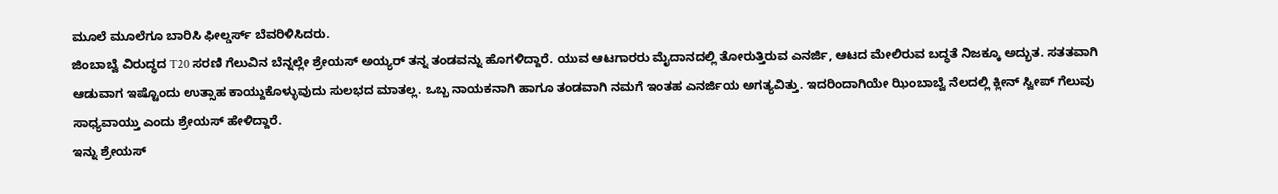ಮೂಲೆ ಮೂಲೆಗೂ ಬಾರಿಸಿ ಫೀಲ್ಡರ್ಸ್ ಬೆವರಿಳಿಸಿದರು.
ಜಿಂಬಾಬ್ವೆ ವಿರುದ್ಧದ T20 ಸರಣಿ ಗೆಲುವಿನ ಬೆನ್ನಲ್ಲೇ ಶ್ರೇಯಸ್ ಅಯ್ಯರ್ ತನ್ನ ತಂಡವನ್ನು ಹೊಗಳಿದ್ದಾರೆ. ಯುವ ಆಟಗಾರರು ಮೈದಾನದಲ್ಲಿ ತೋರುತ್ತಿರುವ ಎನರ್ಜಿ, ಆಟದ ಮೇಲಿರುವ ಬದ್ಧತೆ ನಿಜಕ್ಕೂ ಅದ್ಭುತ. ಸತತವಾಗಿ ಆಡುವಾಗ ಇಷ್ಟೊಂದು ಉತ್ಸಾಹ ಕಾಯ್ದುಕೊಳ್ಳುವುದು ಸುಲಭದ ಮಾತಲ್ಲ. ಒಬ್ಬ ನಾಯಕನಾಗಿ ಹಾಗೂ ತಂಡವಾಗಿ ನಮಗೆ ಇಂತಹ ಎನರ್ಜಿಯ ಅಗತ್ಯವಿತ್ತು. ಇದರಿಂದಾಗಿಯೇ ಝಿಂಬಾಬ್ವೆ ನೆಲದಲ್ಲಿ ಕ್ಲೀನ್ ಸ್ವೀಪ್ ಗೆಲುವು ಸಾಧ್ಯವಾಯ್ತು ಎಂದು ಶ್ರೇಯಸ್ ಹೇಳಿದ್ದಾರೆ.
ಇನ್ನು ಶ್ರೇಯಸ್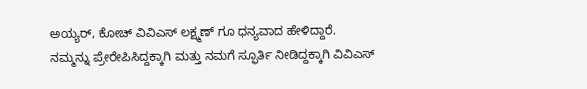ಅಯ್ಯರ್, ಕೋಚ್ ವಿವಿಎಸ್ ಲಕ್ಷ್ಮಣ್ ಗೂ ಧನ್ಯವಾದ ಹೇಳಿದ್ದಾರೆ. ನಮ್ಮನ್ನು ಪ್ರೇರೇಪಿಸಿದ್ದಕ್ಕಾಗಿ ಮತ್ತು ನಮಗೆ ಸ್ಫೂರ್ತಿ ನೀಡಿದ್ದಕ್ಕಾಗಿ ವಿವಿಎಸ್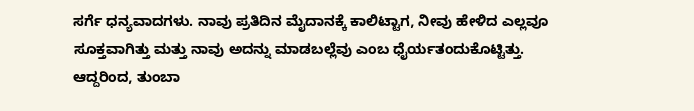ಸರ್ಗೆ ಧನ್ಯವಾದಗಳು. ನಾವು ಪ್ರತಿದಿನ ಮೈದಾನಕ್ಕೆ ಕಾಲಿಟ್ಟಾಗ, ನೀವು ಹೇಳಿದ ಎಲ್ಲವೂ ಸೂಕ್ತವಾಗಿತ್ತು ಮತ್ತು ನಾವು ಅದನ್ನು ಮಾಡಬಲ್ಲೆವು ಎಂಬ ಧೈರ್ಯತಂದುಕೊಟ್ಟಿತ್ತು. ಆದ್ದರಿಂದ, ತುಂಬಾ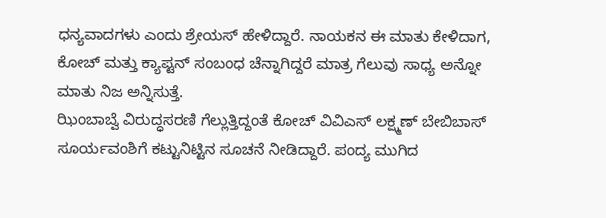ಧನ್ಯವಾದಗಳು ಎಂದು ಶ್ರೇಯಸ್ ಹೇಳಿದ್ದಾರೆ. ನಾಯಕನ ಈ ಮಾತು ಕೇಳಿದಾಗ, ಕೋಚ್ ಮತ್ತು ಕ್ಯಾಪ್ಟನ್ ಸಂಬಂಧ ಚೆನ್ನಾಗಿದ್ದರೆ ಮಾತ್ರ ಗೆಲುವು ಸಾಧ್ಯ ಅನ್ನೋ ಮಾತು ನಿಜ ಅನ್ನಿಸುತ್ತೆ.
ಝಿಂಬಾಬ್ವೆ ವಿರುದ್ಧಸರಣಿ ಗೆಲ್ಲುತ್ತಿದ್ದಂತೆ ಕೋಚ್ ವಿವಿಎಸ್ ಲಕ್ಷ್ಮಣ್ ಬೇಬಿಬಾಸ್ ಸೂರ್ಯವಂಶಿಗೆ ಕಟ್ಟುನಿಟ್ಟಿನ ಸೂಚನೆ ನೀಡಿದ್ದಾರೆ. ಪಂದ್ಯ ಮುಗಿದ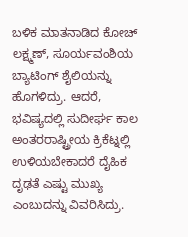ಬಳಿಕ ಮಾತನಾಡಿದ ಕೋಚ್ ಲಕ್ಷ್ಮಣ್, ಸೂರ್ಯವಂಶಿಯ ಬ್ಯಾಟಿಂಗ್ ಶೈಲಿಯನ್ನು ಹೊಗಳಿದ್ರು. ಆದರೆ, ಭವಿಷ್ಯದಲ್ಲಿ ಸುದೀರ್ಘ ಕಾಲ ಅಂತರರಾಷ್ಟ್ರೀಯ ಕ್ರಿಕೆಟ್ನಲ್ಲಿ ಉಳಿಯಬೇಕಾದರೆ ದೈಹಿಕ ದೃಢತೆ ಎಷ್ಟು ಮುಖ್ಯ ಎಂಬುದನ್ನು ವಿವರಿಸಿದ್ರು.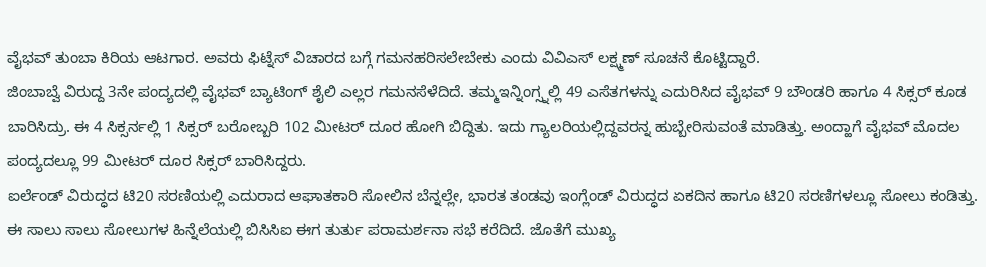ವೈಭವ್ ತುಂಬಾ ಕಿರಿಯ ಆಟಗಾರ. ಅವರು ಫಿಟ್ನೆಸ್ ವಿಚಾರದ ಬಗ್ಗೆ ಗಮನಹರಿಸಲೇಬೇಕು ಎಂದು ವಿವಿಎಸ್ ಲಕ್ಷ್ಮಣ್ ಸೂಚನೆ ಕೊಟ್ಟಿದ್ದಾರೆ.
ಜಿಂಬಾಬ್ವೆ ವಿರುದ್ದ 3ನೇ ಪಂದ್ಯದಲ್ಲಿ ವೈಭವ್ ಬ್ಯಾಟಿಂಗ್ ಶೈಲಿ ಎಲ್ಲರ ಗಮನಸೆಳೆದಿದೆ. ತಮ್ಮಇನ್ನಿಂಗ್ಸ್ನಲ್ಲಿ 49 ಎಸೆತಗಳನ್ನು ಎದುರಿಸಿದ ವೈಭವ್ 9 ಬೌಂಡರಿ ಹಾಗೂ 4 ಸಿಕ್ಸರ್ ಕೂಡ ಬಾರಿಸಿದ್ರು. ಈ 4 ಸಿಕ್ಸರ್ನಲ್ಲಿ 1 ಸಿಕ್ಸರ್ ಬರೋಬ್ಬರಿ 102 ಮೀಟರ್ ದೂರ ಹೋಗಿ ಬಿದ್ದಿತು. ಇದು ಗ್ಯಾಲರಿಯಲ್ಲಿದ್ದವರನ್ನ ಹುಬ್ಬೇರಿಸುವಂತೆ ಮಾಡಿತ್ತು. ಅಂದ್ಹಾಗೆ ವೈಭವ್ ಮೊದಲ ಪಂದ್ಯದಲ್ಲೂ 99 ಮೀಟರ್ ದೂರ ಸಿಕ್ಸರ್ ಬಾರಿಸಿದ್ದರು.
ಐರ್ಲೆಂಡ್ ವಿರುದ್ಧದ ಟಿ20 ಸರಣಿಯಲ್ಲಿ ಎದುರಾದ ಆಘಾತಕಾರಿ ಸೋಲಿನ ಬೆನ್ನಲ್ಲೇ, ಭಾರತ ತಂಡವು ಇಂಗ್ಲೆಂಡ್ ವಿರುದ್ಧದ ಏಕದಿನ ಹಾಗೂ ಟಿ20 ಸರಣಿಗಳಲ್ಲೂ ಸೋಲು ಕಂಡಿತ್ತು. ಈ ಸಾಲು ಸಾಲು ಸೋಲುಗಳ ಹಿನ್ನೆಲೆಯಲ್ಲಿ ಬಿಸಿಸಿಐ ಈಗ ತುರ್ತು ಪರಾಮರ್ಶನಾ ಸಭೆ ಕರೆದಿದೆ. ಜೊತೆಗೆ ಮುಖ್ಯ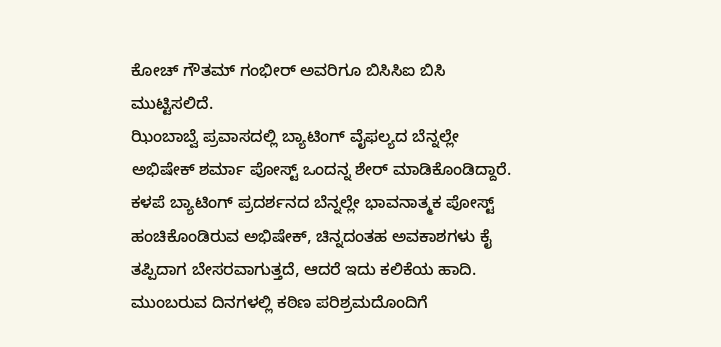ಕೋಚ್ ಗೌತಮ್ ಗಂಭೀರ್ ಅವರಿಗೂ ಬಿಸಿಸಿಐ ಬಿಸಿ ಮುಟ್ಟಿಸಲಿದೆ.
ಝಿಂಬಾಬ್ವೆ ಪ್ರವಾಸದಲ್ಲಿ ಬ್ಯಾಟಿಂಗ್ ವೈಫಲ್ಯದ ಬೆನ್ನಲ್ಲೇ ಅಭಿಷೇಕ್ ಶರ್ಮಾ ಪೋಸ್ಟ್ ಒಂದನ್ನ ಶೇರ್ ಮಾಡಿಕೊಂಡಿದ್ದಾರೆ. ಕಳಪೆ ಬ್ಯಾಟಿಂಗ್ ಪ್ರದರ್ಶನದ ಬೆನ್ನಲ್ಲೇ ಭಾವನಾತ್ಮಕ ಪೋಸ್ಟ್ ಹಂಚಿಕೊಂಡಿರುವ ಅಭಿಷೇಕ್, ಚಿನ್ನದಂತಹ ಅವಕಾಶಗಳು ಕೈ ತಪ್ಪಿದಾಗ ಬೇಸರವಾಗುತ್ತದೆ, ಆದರೆ ಇದು ಕಲಿಕೆಯ ಹಾದಿ. ಮುಂಬರುವ ದಿನಗಳಲ್ಲಿ ಕಠಿಣ ಪರಿಶ್ರಮದೊಂದಿಗೆ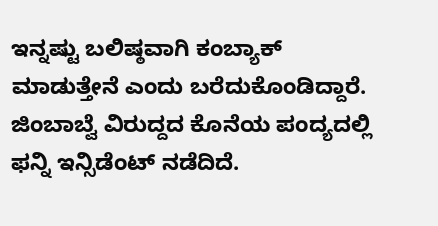ಇನ್ನಷ್ಟು ಬಲಿಷ್ಠವಾಗಿ ಕಂಬ್ಯಾಕ್ ಮಾಡುತ್ತೇನೆ ಎಂದು ಬರೆದುಕೊಂಡಿದ್ದಾರೆ.
ಜಿಂಬಾಬ್ವೆ ವಿರುದ್ದದ ಕೊನೆಯ ಪಂದ್ಯದಲ್ಲಿ ಫನ್ನಿ ಇನ್ಸಿಡೆಂಟ್ ನಡೆದಿದೆ.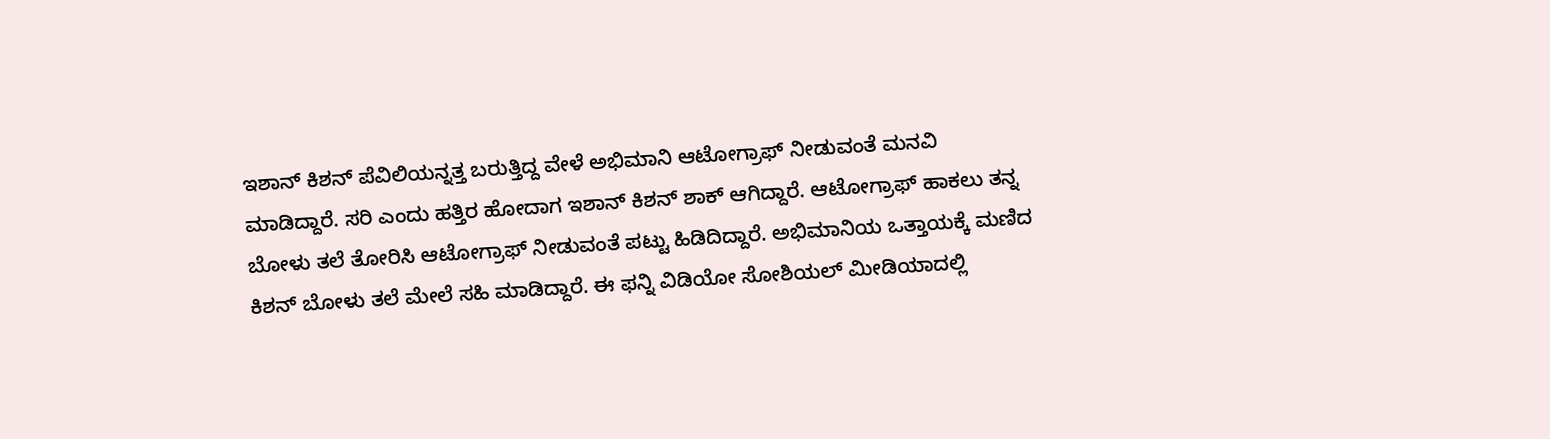ಇಶಾನ್ ಕಿಶನ್ ಪೆವಿಲಿಯನ್ನತ್ತ ಬರುತ್ತಿದ್ದ ವೇಳೆ ಅಭಿಮಾನಿ ಆಟೋಗ್ರಾಫ್ ನೀಡುವಂತೆ ಮನವಿ ಮಾಡಿದ್ದಾರೆ. ಸರಿ ಎಂದು ಹತ್ತಿರ ಹೋದಾಗ ಇಶಾನ್ ಕಿಶನ್ ಶಾಕ್ ಆಗಿದ್ದಾರೆ. ಆಟೋಗ್ರಾಫ್ ಹಾಕಲು ತನ್ನ ಬೋಳು ತಲೆ ತೋರಿಸಿ ಆಟೋಗ್ರಾಫ್ ನೀಡುವಂತೆ ಪಟ್ಟು ಹಿಡಿದಿದ್ದಾರೆ. ಅಭಿಮಾನಿಯ ಒತ್ತಾಯಕ್ಕೆ ಮಣಿದ ಕಿಶನ್ ಬೋಳು ತಲೆ ಮೇಲೆ ಸಹಿ ಮಾಡಿದ್ದಾರೆ. ಈ ಫನ್ನಿ ವಿಡಿಯೋ ಸೋಶಿಯಲ್ ಮೀಡಿಯಾದಲ್ಲಿ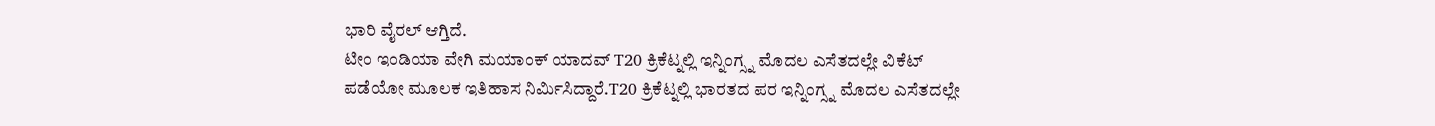ಭಾರಿ ವೈರಲ್ ಆಗ್ತಿದೆ.
ಟೀಂ ಇಂಡಿಯಾ ವೇಗಿ ಮಯಾಂಕ್ ಯಾದವ್ T20 ಕ್ರಿಕೆಟ್ನಲ್ಲಿ ಇನ್ನಿಂಗ್ಸ್ನ ಮೊದಲ ಎಸೆತದಲ್ಲೇ ವಿಕೆಟ್ ಪಡೆಯೋ ಮೂಲಕ ಇತಿಹಾಸ ನಿರ್ಮಿಸಿದ್ದಾರೆ.T20 ಕ್ರಿಕೆಟ್ನಲ್ಲಿ ಭಾರತದ ಪರ ಇನ್ನಿಂಗ್ಸ್ನ ಮೊದಲ ಎಸೆತದಲ್ಲೇ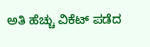ಅತಿ ಹೆಚ್ಚು ವಿಕೆಟ್ ಪಡೆದ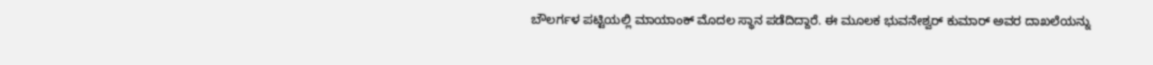ಬೌಲರ್ಗಳ ಪಟ್ಟಿಯಲ್ಲಿ ಮಾಯಾಂಕ್ ಮೊದಲ ಸ್ಥಾನ ಪಡೆದಿದ್ದಾರೆ. ಈ ಮೂಲಕ ಭುವನೇಶ್ವರ್ ಕುಮಾರ್ ಅವರ ದಾಖಲೆಯನ್ನು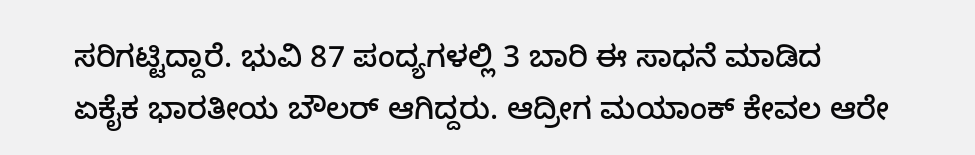ಸರಿಗಟ್ಟಿದ್ದಾರೆ. ಭುವಿ 87 ಪಂದ್ಯಗಳಲ್ಲಿ 3 ಬಾರಿ ಈ ಸಾಧನೆ ಮಾಡಿದ ಏಕೈಕ ಭಾರತೀಯ ಬೌಲರ್ ಆಗಿದ್ದರು. ಆದ್ರೀಗ ಮಯಾಂಕ್ ಕೇವಲ ಆರೇ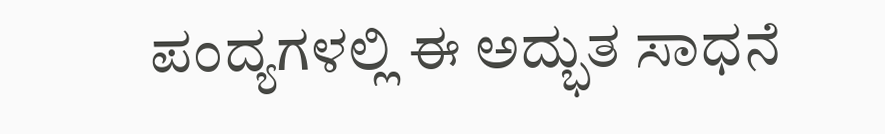ಪಂದ್ಯಗಳಲ್ಲಿ ಈ ಅದ್ಭುತ ಸಾಧನೆ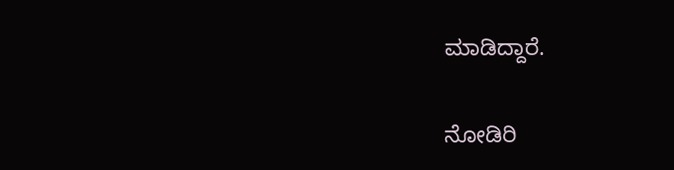ಮಾಡಿದ್ದಾರೆ.

ನೋಡಿರಿ